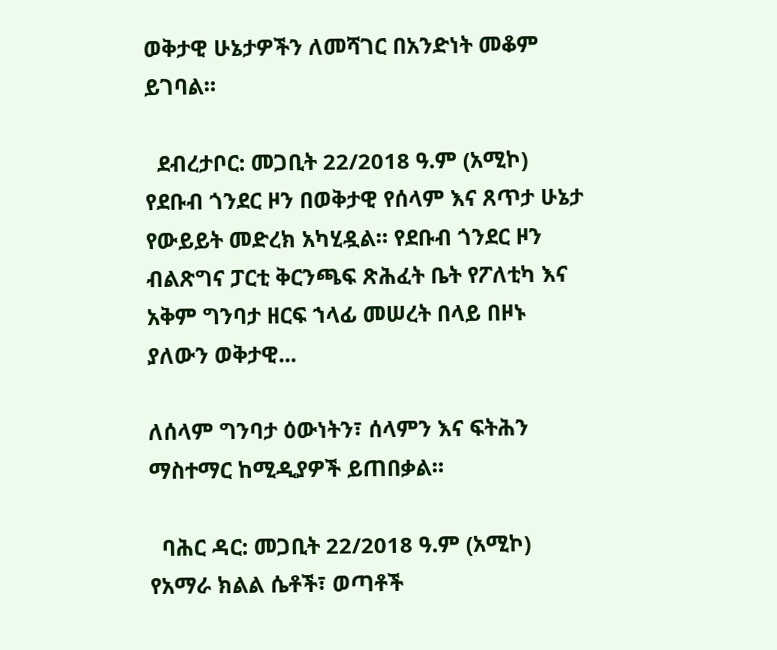ወቅታዊ ሁኔታዎችን ለመሻገር በአንድነት መቆም ይገባል።

  ደብረታቦር: መጋቢት 22/2018 ዓ.ም (አሚኮ) የደቡብ ጎንደር ዞን በወቅታዊ የሰላም እና ጸጥታ ሁኔታ የውይይት መድረክ አካሂዷል። የደቡብ ጎንደር ዞን ብልጽግና ፓርቲ ቅርንጫፍ ጽሕፈት ቤት የፖለቲካ እና አቅም ግንባታ ዘርፍ ኀላፊ መሠረት በላይ በዞኑ ያለውን ወቅታዊ...

ለሰላም ግንባታ ዕውነትን፣ ሰላምን እና ፍትሕን ማስተማር ከሚዲያዎች ይጠበቃል።

  ባሕር ዳር: መጋቢት 22/2018 ዓ.ም (አሚኮ) የአማራ ክልል ሴቶች፣ ወጣቶች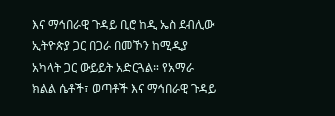እና ማኅበራዊ ጉዳይ ቢሮ ከዲ ኤስ ደብሊው ኢትዮጵያ ጋር በጋራ በመኾን ከሚዲያ አካላት ጋር ውይይት አድርጓል። የአማራ ክልል ሴቶች፣ ወጣቶች እና ማኅበራዊ ጉዳይ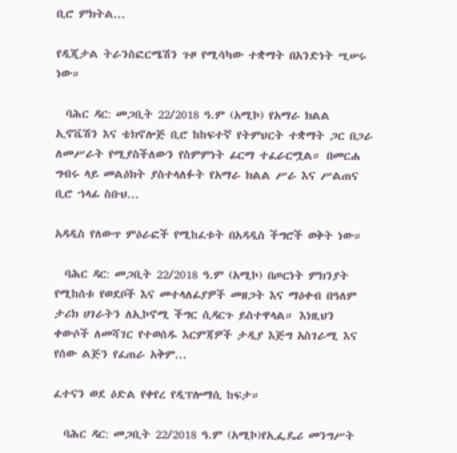ቢሮ ምክትል...

የዲጂታል ትራንስፎርሜሽን ጉዞ የሚሳካው ተቋማት በአንድነት ሢሠሩ ነው።

  ባሕር ዳር: መጋቢት 22/2018 ዓ.ም (አሚኮ) የአማራ ክልል ኢኖቬሽን እና ቴክኖሎጅ ቢሮ ከከፍተኛ የትምህርት ተቋማት ጋር በጋራ ለመሥራት የሚያስችለውን የስምምነት ፊርማ ተፈራርሟል። በመርሐ ግብሩ ላይ መልዕክት ያስተላለፉት የአማራ ክልል ሥራ እና ሥልጠና ቢሮ ኀላፊ ስቡህ...

አዳዲስ የለውጥ ምዕራፎች የሚከፈቱት በአዳዲስ ችግሮች ወቅት ነው።

  ባሕር ዳር: መጋቢት 22/2018 ዓ.ም (አሚኮ) በጦርነት ምክንያት የሚከሰቱ የወደቦች እና መተላለፊያዎች መዘጋት እና ማዕቀብ በዓለም ታሪክ ሀገራትን ለኢኮኖሚ ችግር ሲዳርጉ ይስተዋላል። እነዚህን ቀውሶች ለመሻገር የተወሰዱ እርምጃዎች ታዲያ እጅግ አስገራሚ እና የሰው ልጅን የፈጠራ አቅም...

ፈተናን ወደ ዕድል የቀየረ የዲፕሎማሲ ከፍታ።

  ባሕር ዳር: መጋቢት 22/2018 ዓ.ም (አሚኮ)የኢፌዴሪ መንግሥት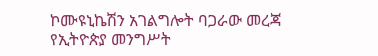ኮሙዩኒኬሽን አገልግሎት ባጋራው መረጃ የኢትዮጵያ መንግሥት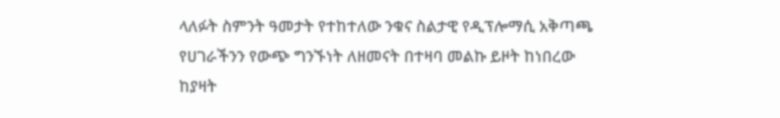ላለፉት ስምንት ዓመታት የተከተለው ንቁና ስልታዊ የዲፕሎማሲ አቅጣጫ የሀገራችንን የውጭ ግንኙነት ለዘመናት በተዛባ መልኩ ይዞት ከነበረው ከያዛት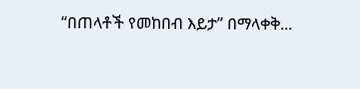“በጠላቶች የመከበብ እይታ” በማላቀቅ...